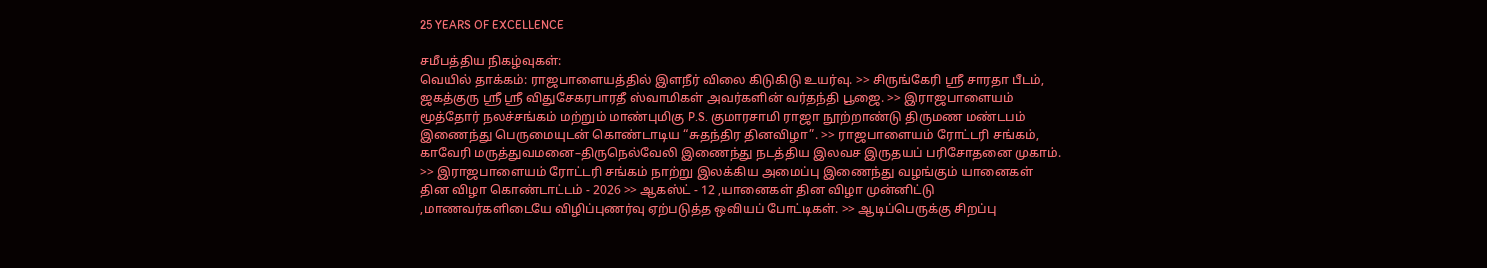25 YEARS OF EXCELLENCE

சமீபத்திய நிகழ்வுகள்:
வெயில் தாக்கம்: ராஜபாளையத்தில் இளநீர் விலை கிடுகிடு உயர்வு. >> சிருங்கேரி ஸ்ரீ சாரதா பீடம், ஜகத்குரு ஸ்ரீ ஸ்ரீ விதுசேகரபாரதீ ஸ்வாமிகள் அவர்களின் வர்தந்தி பூஜை. >> இராஜபாளையம் மூத்தோர் நலச்சங்கம் மற்றும் மாண்புமிகு P.S. குமாரசாமி ராஜா நூற்றாண்டு திருமண மண்டபம் இணைந்து பெருமையுடன் கொண்டாடிய “சுதந்திர தினவிழா”. >> ராஜபாளையம் ரோட்டரி சங்கம், காவேரி மருத்துவமனை–திருநெல்வேலி இணைந்து நடத்திய இலவச இருதயப் பரிசோதனை முகாம். >> இராஜபாளையம் ரோட்டரி சங்கம் நாற்று இலக்கிய அமைப்பு இணைந்து வழங்கும் யானைகள் தின விழா கொண்டாட்டம் - 2026 >> ஆகஸ்ட் - 12 ,யானைகள் தின விழா முன்னிட்டு ,மாணவர்களிடையே விழிப்புணர்வு ஏற்படுத்த ஒவியப் போட்டிகள். >> ஆடிப்பெருக்கு சிறப்பு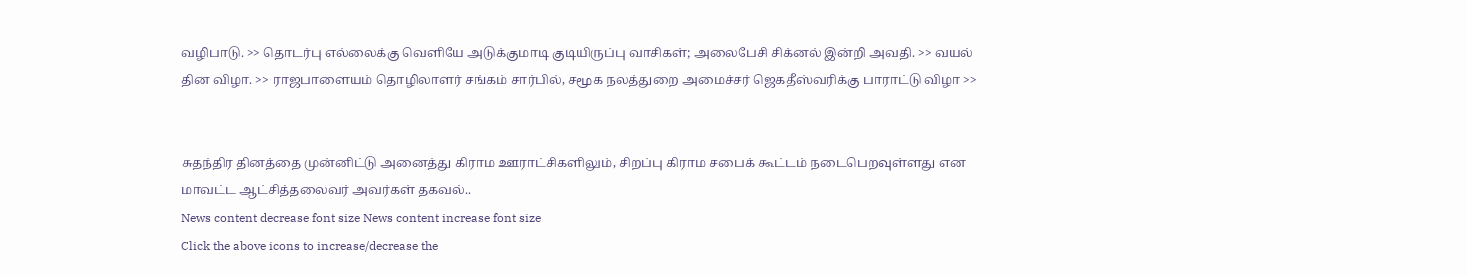வழிபாடு. >> தொடர்பு எல்லைக்கு வெளியே அடுக்குமாடி குடியிருப்பு வாசிகள்; அலைபேசி சிக்னல் இன்றி அவதி. >> வயல் தின விழா. >> ராஜபாளையம் தொழிலாளர் சங்கம் சார்பில், சமூக நலத்துறை அமைச்சர் ஜெகதீஸ்வரிக்கு பாராட்டு விழா >>


சுதந்திர தினத்தை முன்னிட்டு அனைத்து கிராம ஊராட்சிகளிலும், சிறப்பு கிராம சபைக் கூட்டம் நடைபெறவுள்ளது என மாவட்ட ஆட்சித்தலைவர் அவர்கள் தகவல்..
News content decrease font size News content increase font size
Click the above icons to increase/decrease the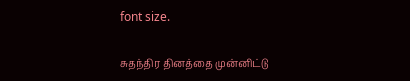font size.

சுதந்திர தினத்தை முன்னிட்டு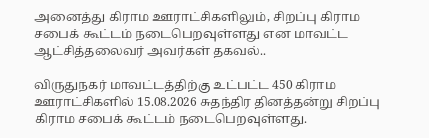அனைத்து கிராம ஊராட்சிகளிலும், சிறப்பு கிராம சபைக் கூட்டம் நடைபெறவுள்ளது என மாவட்ட ஆட்சித்தலைவர் அவர்கள் தகவல்..

விருதுநகர் மாவட்டத்திற்கு உட்பட்ட 450 கிராம  ஊராட்சிகளில் 15.08.2026 சுதந்திர தினத்தன்று சிறப்பு கிராம சபைக் கூட்டம் நடைபெறவுள்ளது.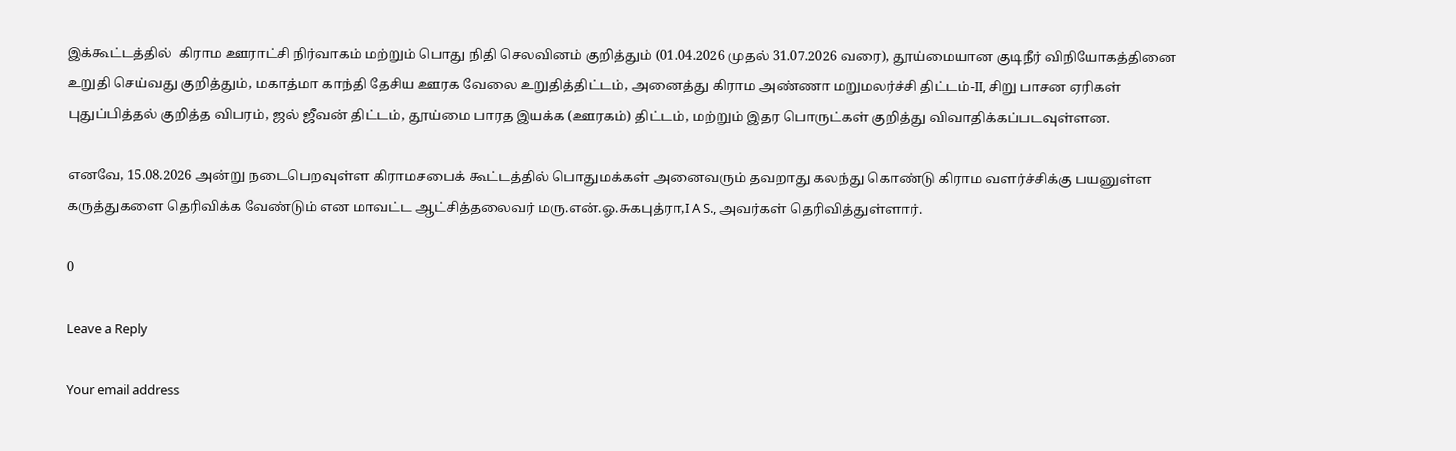இக்கூட்டத்தில்  கிராம ஊராட்சி நிர்வாகம் மற்றும் பொது நிதி செலவினம் குறித்தும் (01.04.2026 முதல் 31.07.2026 வரை), தூய்மையான குடிநீர் விநியோகத்தினை உறுதி செய்வது குறித்தும், மகாத்மா காந்தி தேசிய ஊரக வேலை உறுதித்திட்டம், அனைத்து கிராம அண்ணா மறுமலர்ச்சி திட்டம்-II, சிறு பாசன ஏரிகள் புதுப்பித்தல் குறித்த விபரம், ஜல் ஜீவன் திட்டம், தூய்மை பாரத இயக்க (ஊரகம்) திட்டம், மற்றும் இதர பொருட்கள் குறித்து விவாதிக்கப்படவுள்ளன.

எனவே, 15.08.2026 அன்று நடைபெறவுள்ள கிராமசபைக் கூட்டத்தில் பொதுமக்கள் அனைவரும் தவறாது கலந்து கொண்டு கிராம வளர்ச்சிக்கு பயனுள்ள கருத்துகளை தெரிவிக்க வேண்டும் என மாவட்ட ஆட்சித்தலைவர் மரு.என்.ஓ.சுகபுத்ரா,I A S., அவர்கள் தெரிவித்துள்ளார்.

0

Leave a Reply

Your email address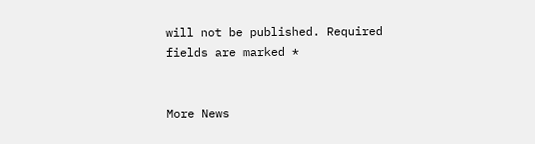will not be published. Required fields are marked *


More News